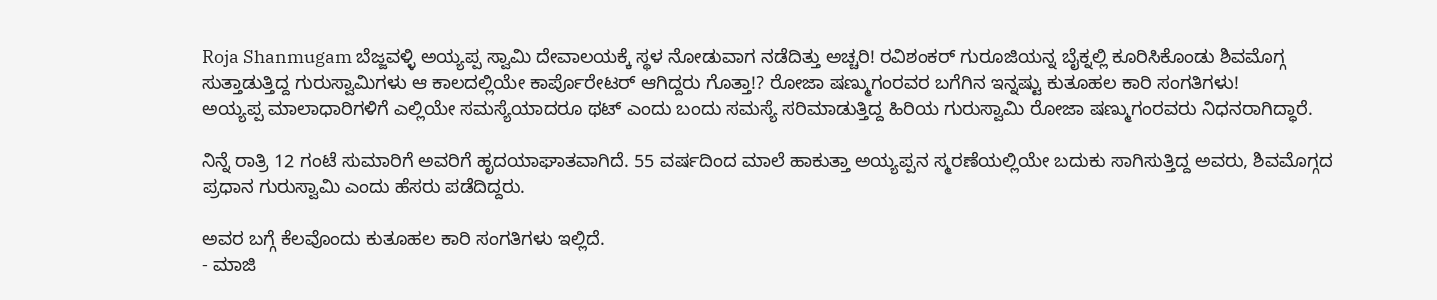Roja Shanmugam ಬೆಜ್ಜವಳ್ಳಿ ಅಯ್ಯಪ್ಪ ಸ್ವಾಮಿ ದೇವಾಲಯಕ್ಕೆ ಸ್ಥಳ ನೋಡುವಾಗ ನಡೆದಿತ್ತು ಅಚ್ಚರಿ! ರವಿಶಂಕರ್ ಗುರೂಜಿಯನ್ನ ಬೈಕ್ನಲ್ಲಿ ಕೂರಿಸಿಕೊಂಡು ಶಿವಮೊಗ್ಗ ಸುತ್ತಾಡುತ್ತಿದ್ದ ಗುರುಸ್ವಾಮಿಗಳು ಆ ಕಾಲದಲ್ಲಿಯೇ ಕಾರ್ಪೊರೇಟರ್ ಆಗಿದ್ದರು ಗೊತ್ತಾ!? ರೋಜಾ ಷಣ್ಮುಗಂರವರ ಬಗೆಗಿನ ಇನ್ನಷ್ಟು ಕುತೂಹಲ ಕಾರಿ ಸಂಗತಿಗಳು!
ಅಯ್ಯಪ್ಪ ಮಾಲಾಧಾರಿಗಳಿಗೆ ಎಲ್ಲಿಯೇ ಸಮಸ್ಯೆಯಾದರೂ ಥಟ್ ಎಂದು ಬಂದು ಸಮಸ್ಯೆ ಸರಿಮಾಡುತ್ತಿದ್ದ ಹಿರಿಯ ಗುರುಸ್ವಾಮಿ ರೋಜಾ ಷಣ್ಮುಗಂರವರು ನಿಧನರಾಗಿದ್ಧಾರೆ.

ನಿನ್ನೆ ರಾತ್ರಿ 12 ಗಂಟೆ ಸುಮಾರಿಗೆ ಅವರಿಗೆ ಹೃದಯಾಘಾತವಾಗಿದೆ. 55 ವರ್ಷದಿಂದ ಮಾಲೆ ಹಾಕುತ್ತಾ ಅಯ್ಯಪ್ಪನ ಸ್ಮರಣೆಯಲ್ಲಿಯೇ ಬದುಕು ಸಾಗಿಸುತ್ತಿದ್ದ ಅವರು, ಶಿವಮೊಗ್ಗದ ಪ್ರಧಾನ ಗುರುಸ್ವಾಮಿ ಎಂದು ಹೆಸರು ಪಡೆದಿದ್ದರು.

ಅವರ ಬಗ್ಗೆ ಕೆಲವೊಂದು ಕುತೂಹಲ ಕಾರಿ ಸಂಗತಿಗಳು ಇಲ್ಲಿದೆ.
- ಮಾಜಿ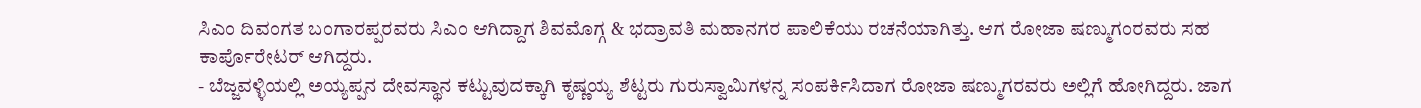ಸಿಎಂ ದಿವಂಗತ ಬಂಗಾರಪ್ಪರವರು ಸಿಎಂ ಆಗಿದ್ದಾಗ ಶಿವಮೊಗ್ಗ & ಭದ್ರಾವತಿ ಮಹಾನಗರ ಪಾಲಿಕೆಯು ರಚನೆಯಾಗಿತ್ತು. ಆಗ ರೋಜಾ ಷಣ್ಮುಗಂರವರು ಸಹ ಕಾರ್ಪೊರೇಟರ್ ಆಗಿದ್ದರು.
- ಬೆಜ್ಜವಳ್ಳಿಯಲ್ಲಿ ಅಯ್ಯಪ್ಪನ ದೇವಸ್ಥಾನ ಕಟ್ಟುವುದಕ್ಕಾಗಿ ಕೃಷ್ಣಯ್ಯ ಶೆಟ್ಟರು ಗುರುಸ್ವಾಮಿಗಳನ್ನ ಸಂಪರ್ಕಿಸಿದಾಗ ರೋಜಾ ಷಣ್ಮುಗರವರು ಅಲ್ಲಿಗೆ ಹೋಗಿದ್ದರು. ಜಾಗ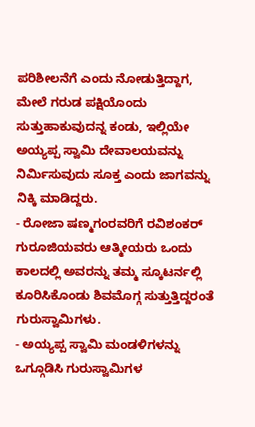ಪರಿಶೀಲನೆಗೆ ಎಂದು ನೋಡುತ್ತಿದ್ದಾಗ, ಮೇಲೆ ಗರುಡ ಪಕ್ಷಿಯೊಂದು ಸುತ್ತುಹಾಕುವುದನ್ನ ಕಂಡು, ಇಲ್ಲಿಯೇ ಅಯ್ಯಪ್ಪ ಸ್ವಾಮಿ ದೇವಾಲಯವನ್ನು ನಿರ್ಮಿಸುವುದು ಸೂಕ್ತ ಎಂದು ಜಾಗವನ್ನು ನಿಕ್ಕಿ ಮಾಡಿದ್ದರು.
- ರೋಜಾ ಷಣ್ಮಗಂರವರಿಗೆ ರವಿಶಂಕರ್ ಗುರೂಜಿಯವರು ಆತ್ಮೀಯರು ಒಂದು ಕಾಲದಲ್ಲಿ ಅವರನ್ನು ತಮ್ಮ ಸ್ಕೂಟರ್ನಲ್ಲಿ ಕೂರಿಸಿಕೊಂಡು ಶಿವಮೊಗ್ಗ ಸುತ್ತುತ್ತಿದ್ದರಂತೆ ಗುರುಸ್ವಾಮಿಗಳು.
- ಅಯ್ಯಪ್ಪ ಸ್ವಾಮಿ ಮಂಡಳಿಗಳನ್ನು ಒಗ್ಗೂಡಿಸಿ ಗುರುಸ್ವಾಮಿಗಳ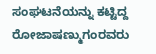ಸಂಘಟನೆಯನ್ನು ಕಟ್ಟಿದ್ದ ರೋಜಾಷಣ್ಮುಗಂರವರು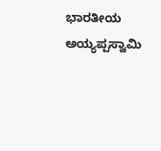ಭಾರತೀಯ ಅಯ್ಯಪ್ಪಸ್ವಾಮಿ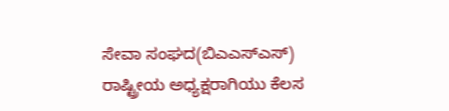ಸೇವಾ ಸಂಘದ(ಬಿಎಎಸ್ಎಸ್) ರಾಷ್ಟ್ರೀಯ ಅಧ್ಯಕ್ಷರಾಗಿಯು ಕೆಲಸ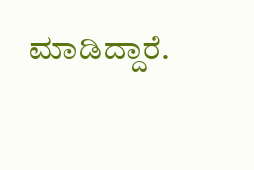ಮಾಡಿದ್ದಾರೆ.